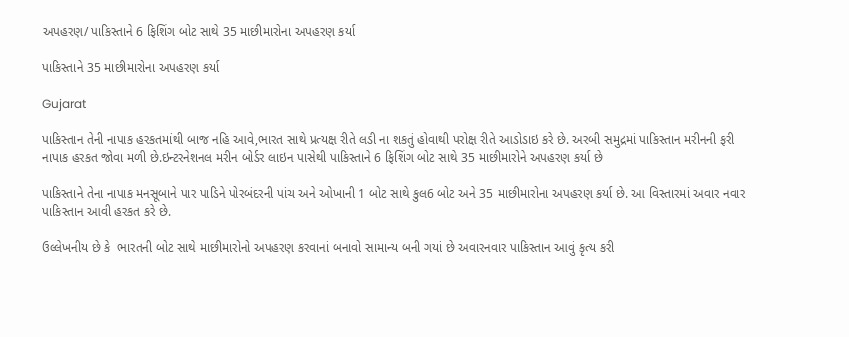અપહરણ/ પાકિસ્તાને 6 ફિશિંગ બોટ સાથે 35 માછીમારોના અપહરણ કર્યા

પાકિસ્તાને 35 માછીમારોના અપહરણ કર્યા

Gujarat

પાકિસ્તાન તેની નાપાક હરકતમાંથી બાજ નહિ આવે,ભારત સાથે પ્રત્યક્ષ રીતે લડી ના શકતું હોવાથી પરોક્ષ રીતે આડોડાઇ કરે છે. અરબી સમુદ્રમાં પાકિસ્તાન મરીનની ફરી નાપાક હરકત જોવા મળી છે.ઇન્ટરનેશનલ મરીન બોર્ડર લાઇન પાસેથી પાકિસ્તાને 6 ફિશિંગ બોટ સાથે 35 માછીમારોને અપહરણ કર્યા છે

પાકિસ્તાને તેના નાપાક મનસૂબાને પાર પાડિને પોરબંદરની પાંચ અને ઓખાની 1 બોટ સાથે કુલ6 બોટ અને 35 માછીમારોના અપહરણ કર્યા છે. આ વિસ્તારમાં અવાર નવાર પાકિસ્તાન આવી હરકત કરે છે.

ઉલ્લેખનીય છે કે  ભારતની બોટ સાથે માછીમારોનો અપહરણ કરવાનાં બનાવો સામાન્ય બની ગયાં છે અવારનવાર પાકિસ્તાન આવું કૃત્ય કરી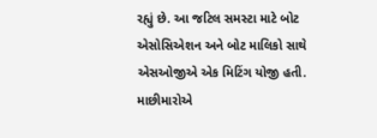રહ્યું છે. આ જટિલ સમસ્ટા માટે બોટ એસોસિએશન અને બોટ માલિકો સાથે એસઓજીએ એક મિટિંગ યોજી હતી. માછીમારોએ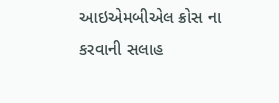આઇએમબીએલ ક્રોસ ના કરવાની સલાહ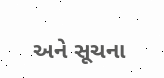અને સૂચના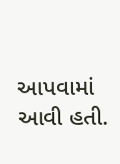આપવામાં આવી હતી.